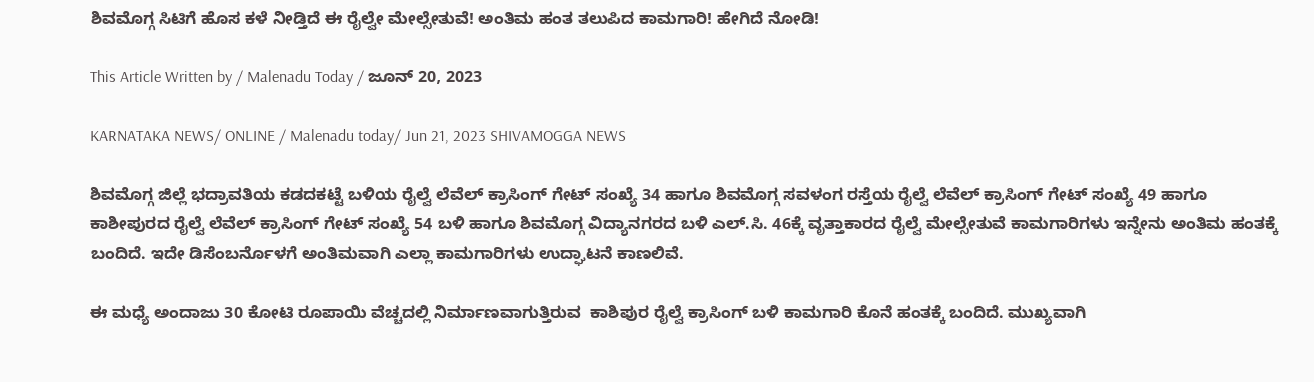ಶಿವಮೊಗ್ಗ ಸಿಟಿಗೆ ಹೊಸ ಕಳೆ ನೀಡ್ತಿದೆ ಈ ರೈಲ್ವೇ ಮೇಲ್ಸೇತುವೆ! ಅಂತಿಮ ಹಂತ ತಲುಪಿದ ಕಾಮಗಾರಿ! ಹೇಗಿದೆ ನೋಡಿ!

This Article Written by / Malenadu Today / ಜೂನ್ 20, 2023

KARNATAKA NEWS/ ONLINE / Malenadu today/ Jun 21, 2023 SHIVAMOGGA NEWS

ಶಿವಮೊಗ್ಗ ಜಿಲ್ಲೆ ಭದ್ರಾವತಿಯ ಕಡದಕಟ್ಟೆ ಬಳಿಯ ರೈಲ್ವೆ ಲೆವೆಲ್‌ ಕ್ರಾಸಿಂಗ್‌ ಗೇಟ್‌ ಸಂಖ್ಯೆ 34 ಹಾಗೂ ಶಿವಮೊಗ್ಗ ಸವಳಂಗ ರಸ್ತೆಯ ರೈಲ್ವೆ ಲೆವೆಲ್‌ ಕ್ರಾಸಿಂಗ್‌ ಗೇಟ್‌ ಸಂಖ್ಯೆ 49 ಹಾಗೂ ಕಾಶೀಪುರದ ರೈಲ್ವೆ ಲೆವೆಲ್‌ ಕ್ರಾಸಿಂಗ್‌ ಗೇಟ್‌ ಸಂಖ್ಯೆ 54 ಬಳಿ ಹಾಗೂ ಶಿವಮೊಗ್ಗ ವಿದ್ಯಾನಗರದ ಬಳಿ ಎಲ್.ಸಿ. 46ಕ್ಕೆ ವೃತ್ತಾಕಾರದ ರೈಲ್ವೆ ಮೇಲ್ಸೇತುವೆ ಕಾಮಗಾರಿಗಳು ಇನ್ನೇನು ಅಂತಿಮ ಹಂತಕ್ಕೆ ಬಂದಿದೆ. ಇದೇ ಡಿಸೆಂಬರ್ನೊಳಗೆ ಅಂತಿಮವಾಗಿ ಎಲ್ಲಾ ಕಾಮಗಾರಿಗಳು ಉದ್ಘಾಟನೆ ಕಾಣಲಿವೆ.

ಈ ಮಧ್ಯೆ ಅಂದಾಜು 30 ಕೋಟಿ ರೂಪಾಯಿ ವೆಚ್ಚದಲ್ಲಿ ನಿರ್ಮಾಣವಾಗುತ್ತಿರುವ  ಕಾಶಿಪುರ ರೈಲ್ವೆ ಕ್ರಾಸಿಂಗ್‌ ಬಳಿ ಕಾಮಗಾರಿ ಕೊನೆ ಹಂತಕ್ಕೆ ಬಂದಿದೆ. ಮುಖ್ಯವಾಗಿ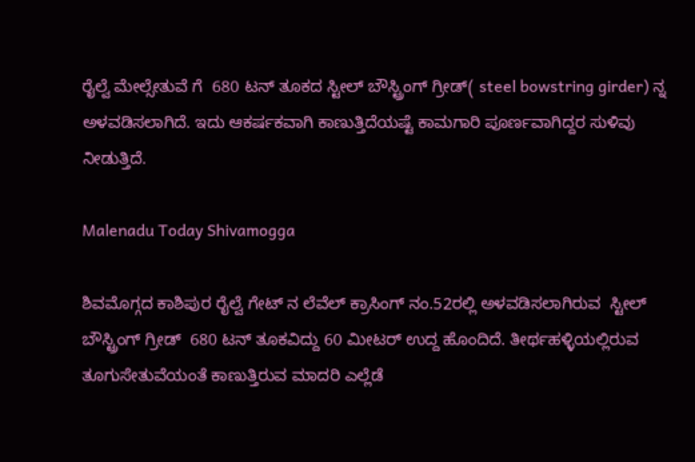ರೈಲ್ವೆ ಮೇಲ್ಸೇತುವೆ ಗೆ  680 ಟನ್ ತೂಕದ ಸ್ಟೀಲ್ ಬೌಸ್ಟ್ರಿಂಗ್ ಗ್ರೀಡ್( steel bowstring girder) ನ್ನ ಅಳವಡಿಸಲಾಗಿದೆ. ಇದು ಆಕರ್ಷಕವಾಗಿ ಕಾಣುತ್ತಿದೆಯಷ್ಟೆ ಕಾಮಗಾರಿ ಪೂರ್ಣವಾಗಿದ್ದರ ಸುಳಿವು ನೀಡುತ್ತಿದೆ.

Malenadu Today Shivamogga

ಶಿವಮೊಗ್ಗದ ಕಾಶಿಪುರ ರೈಲ್ವೆ ಗೇಟ್ ನ ಲೆವೆಲ್ ಕ್ರಾಸಿಂಗ್ ನಂ.52ರಲ್ಲಿ ಅಳವಡಿಸಲಾಗಿರುವ  ಸ್ಟೀಲ್ ಬೌಸ್ಟ್ರಿಂಗ್ ಗ್ರೀಡ್  680 ಟನ್ ತೂಕವಿದ್ದು 60 ಮೀಟರ್ ಉದ್ದ ಹೊಂದಿದೆ. ತೀರ್ಥಹಳ್ಳಿಯಲ್ಲಿರುವ ತೂಗುಸೇತುವೆಯಂತೆ ಕಾಣುತ್ತಿರುವ ಮಾದರಿ ಎಲ್ಲೆಡೆ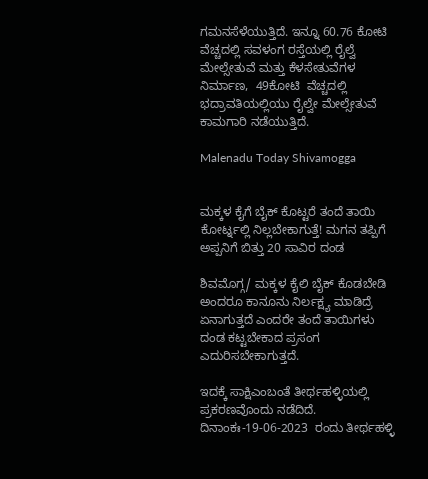ಗಮನಸೆಳೆಯುತ್ತಿದೆ. ಇನ್ನೂ 60.76 ಕೋಟಿ  ವೆಚ್ಚದಲ್ಲಿ ಸವಳಂಗ ರಸ್ತೆಯಲ್ಲಿ ರೈಲ್ವೆ ಮೇಲ್ಸೇತುವೆ ಮತ್ತು ಕೆಳಸೇತುವೆಗಳ ನಿರ್ಮಾಣ,  49ಕೋಟಿ  ವೆಚ್ಚದಲ್ಲಿ ಭದ್ರಾವತಿಯಲ್ಲಿಯು ರೈಲ್ವೇ ಮೇಲ್ಸೇತುವೆ ಕಾಮಗಾರಿ ನಡೆಯುತ್ತಿದೆ.

Malenadu Today Shivamogga


ಮಕ್ಕಳ ಕೈಗೆ ಬೈಕ್ ಕೊಟ್ಟರೆ ತಂದೆ ತಾಯಿ ಕೋರ್ಟ್ನಲ್ಲಿ ನಿಲ್ಲಬೇಕಾಗುತ್ತೆ! ಮಗನ ತಪ್ಪಿಗೆ ಅಪ್ಪನಿಗೆ ಬಿತ್ತು 20 ಸಾವಿರ ದಂಡ

ಶಿವಮೊಗ್ಗ/ ಮಕ್ಕಳ ಕೈಲಿ ಬೈಕ್ ಕೊಡಬೇಡಿ ಅಂದರೂ ಕಾನೂನು ನಿರ್ಲಕ್ಷ್ಯ ಮಾಡಿದ್ರೆ ಏನಾಗುತ್ತದೆ ಎಂದರೇ ತಂದೆ ತಾಯಿಗಳು ದಂಡ ಕಟ್ಟಬೇಕಾದ ಪ್ರಸಂಗ ಎದುರಿಸಬೇಕಾಗುತ್ತದೆ.

ಇದಕ್ಕೆ ಸಾಕ್ಷಿಎಂಬಂತೆ ತೀರ್ಥಹಳ್ಳಿಯಲ್ಲಿ ಪ್ರಕರಣವೊಂದು ನಡೆದಿದೆ.  ದಿನಾಂಕಃ-19-06-2023  ರಂದು ತೀರ್ಥಹಳ್ಳಿ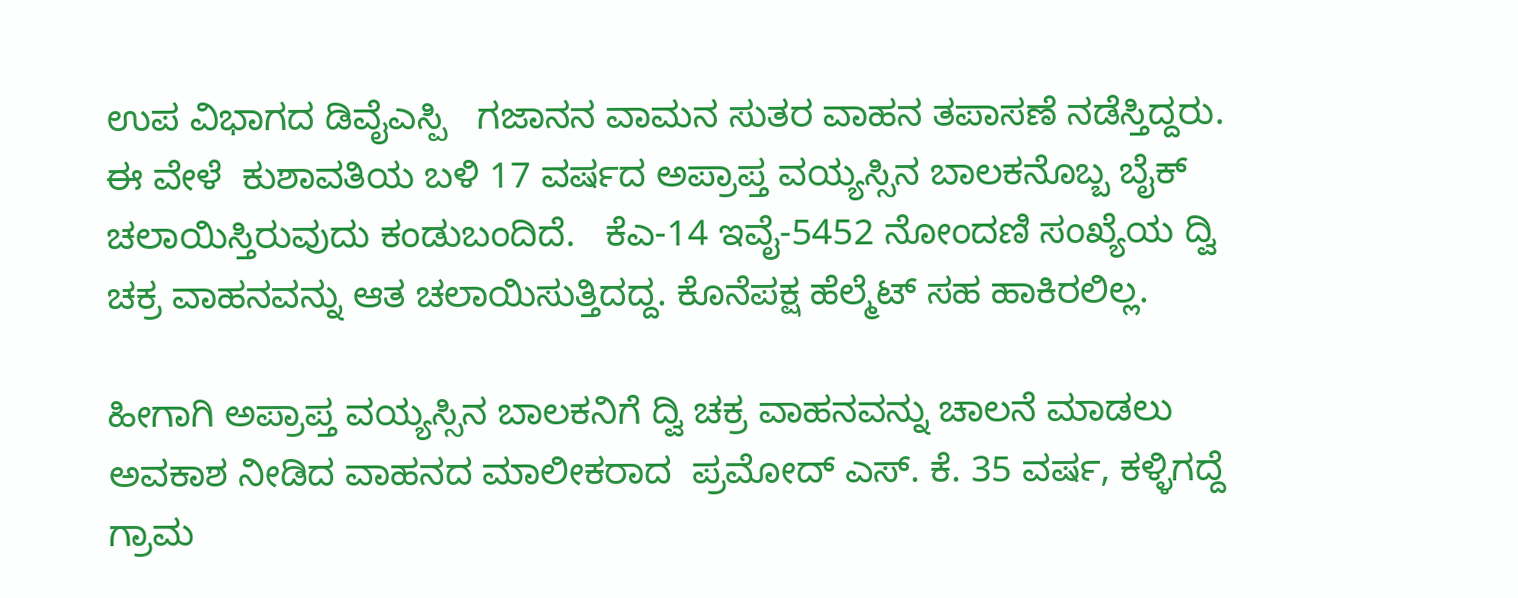ಉಪ ವಿಭಾಗದ ಡಿವೈಎಸ್ಪಿ   ಗಜಾನನ ವಾಮನ ಸುತರ ವಾಹನ ತಪಾಸಣೆ ನಡೆಸ್ತಿದ್ದರು. ಈ ವೇಳೆ  ಕುಶಾವತಿಯ ಬಳಿ 17 ವರ್ಷದ ಅಪ್ರಾಪ್ತ ವಯ್ಯಸ್ಸಿನ ಬಾಲಕನೊಬ್ಬ ಬೈಕ್ ಚಲಾಯಿಸ್ತಿರುವುದು ಕಂಡುಬಂದಿದೆ.   ಕೆಎ-14 ಇವೈ-5452 ನೋಂದಣಿ ಸಂಖ್ಯೆಯ ದ್ವಿ ಚಕ್ರ ವಾಹನವನ್ನು ಆತ ಚಲಾಯಿಸುತ್ತಿದದ್ದ. ಕೊನೆಪಕ್ಷ ಹೆಲ್ಮೆಟ್ ಸಹ ಹಾಕಿರಲಿಲ್ಲ.

ಹೀಗಾಗಿ ಅಪ್ರಾಪ್ತ ವಯ್ಯಸ್ಸಿನ ಬಾಲಕನಿಗೆ ದ್ವಿ ಚಕ್ರ ವಾಹನವನ್ನು ಚಾಲನೆ ಮಾಡಲು ಅವಕಾಶ ನೀಡಿದ ವಾಹನದ ಮಾಲೀಕರಾದ  ಪ್ರಮೋದ್ ಎಸ್. ಕೆ. 35 ವರ್ಷ, ಕಳ್ಳಿಗದ್ದೆ ಗ್ರಾಮ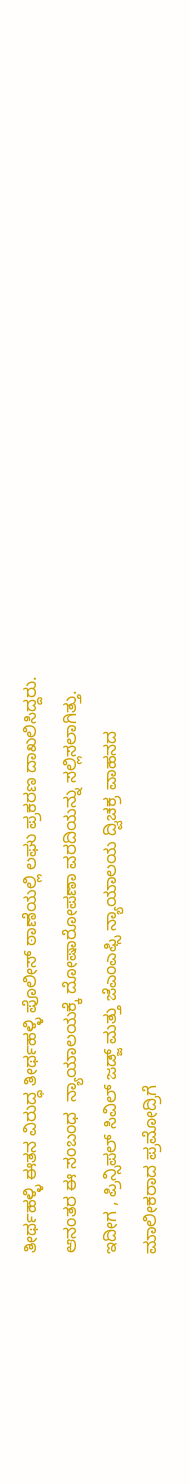ತೀರ್ಥಹಳ್ಳಿ ಈತನ ವಿರುದ್ಧ ತೀರ್ಥಹಳ್ಳಿ ಪೊಲೀಸ್ ಠಾಣೆಯಲ್ಲಿ ಲಘು ಪ್ರಕರಣ ದಾಖಲಿಸಿದ್ದರು. ಆನಂತರ ಈ ಸಂಬಂಧ  ನ್ಯಾಯಾಲಯಕ್ಕೆ ದೋಷಾರೋಪಣಾ ವರದಿಯನ್ನು ಸಲ್ಲಿಸಲಾಗಿತ್ತು. ಇದೀಗ , ಪ್ರಿನ್ಸಿಪಲ್ ಸಿವಿಲ್ ಜಡ್ಜ್ ಮತ್ತು ಜೆಎಂಎಫ್ಸಿ ನ್ಯಾಯಾಲಯ ದ್ವಿಚಕ್ರ ವಾಹನದ ಮಾಲೀಕರಾದ ಪ್ರಮೋದ್ರಿಗೆ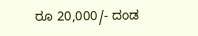ರೂ 20,000/- ದಂಡ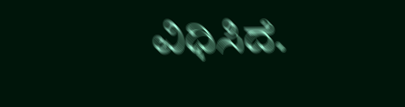ವಿಧಿಸಿದೆ.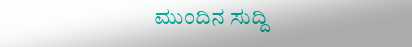ಮುಂದಿನ ಸುದ್ದಿ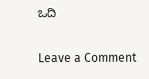ಒದಿ

Leave a Comment